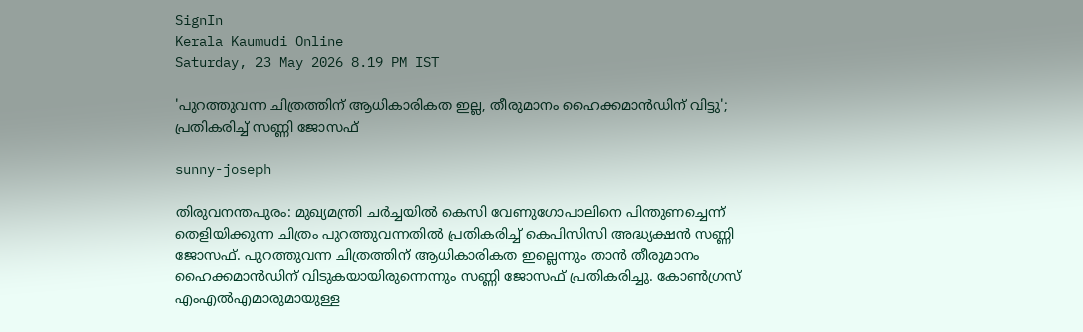SignIn
Kerala Kaumudi Online
Saturday, 23 May 2026 8.19 PM IST

'പുറത്തുവന്ന ചിത്രത്തിന് ആധികാരികത ഇല്ല, തീരുമാനം ഹൈക്കമാൻഡിന് വിട്ടു'; പ്രതികരിച്ച് സണ്ണി ജോസഫ്

sunny-joseph

തിരുവനന്തപുരം: മുഖ്യമന്ത്രി ചർച്ചയിൽ കെസി വേണുഗോപാലിനെ പിന്തുണച്ചെന്ന് തെളിയിക്കുന്ന ചിത്രം പുറത്തുവന്നതിൽ പ്രതികരിച്ച് കെപിസിസി അദ്ധ്യക്ഷൻ സണ്ണി ജോസഫ്. പുറത്തുവന്ന ചിത്രത്തിന് ആധികാരികത ഇല്ലെന്നും താൻ തീരുമാനം ഹൈക്കമാൻഡിന് വിടുകയായിരുന്നെന്നും സണ്ണി ജോസഫ് പ്രതികരിച്ചു. കോൺഗ്രസ് എംഎൽഎമാരുമായുള്ള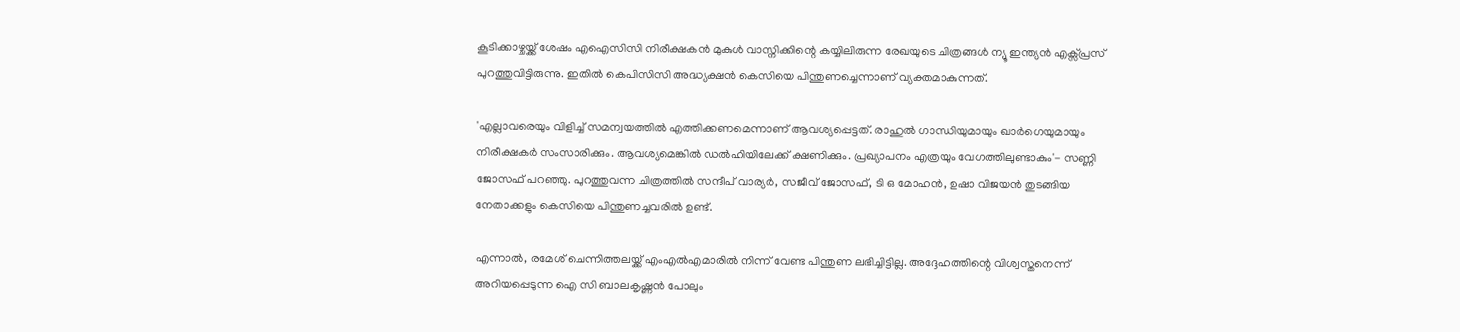കൂടിക്കാഴ്ചയ്ക്ക് ശേഷം എഐസിസി നിരീക്ഷകൻ മുകുൾ വാസ്നിക്കിന്റെ കയ്യിലിരുന്ന രേഖയുടെ ചിത്രങ്ങൾ ന്യൂ ഇന്ത്യൻ എക്സ്പ്രസ് പുറത്തുവിട്ടിരുന്നു. ഇതിൽ കെപിസിസി അദ്ധ്യക്ഷൻ കെസിയെ പിന്തുണച്ചെന്നാണ് വ്യക്തമാകുന്നത്.

'എല്ലാവരെയും വിളിച്ച് സമന്വയത്തിൽ എത്തിക്കണമെന്നാണ് ആവശ്യപ്പെട്ടത്. രാഹുൽ ഗാന്ധിയുമായും ഖാർഗെയുമായും നിരീക്ഷകർ സംസാരിക്കും. ആവശ്യമെങ്കിൽ ഡൽഹിയിലേക്ക് ക്ഷണിക്കും. പ്രഖ്യാപനം എത്രയും വേഗത്തിലുണ്ടാകും'- സണ്ണി ജോസഫ് പറഞ്ഞു. പുറത്തുവന്ന ചിത്രത്തിൽ സന്ദീപ് വാര്യർ, സജീവ് ജോസഫ്, ടി ഒ മോഹൻ, ഉഷാ വിജയൻ തുടങ്ങിയ നേതാക്കളും കെസിയെ പിന്തുണച്ചവരിൽ ഉണ്ട്.

എന്നാൽ, രമേശ് ചെന്നിത്തലയ്ക്ക് എംഎൽഎമാരിൽ നിന്ന് വേണ്ട പിന്തുണ ലഭിച്ചിട്ടില്ല. അദ്ദേഹത്തിന്റെ വിശ്വസ്തനെന്ന് അറിയപ്പെടുന്ന ഐ സി ബാലകൃഷ്ണൻ പോലും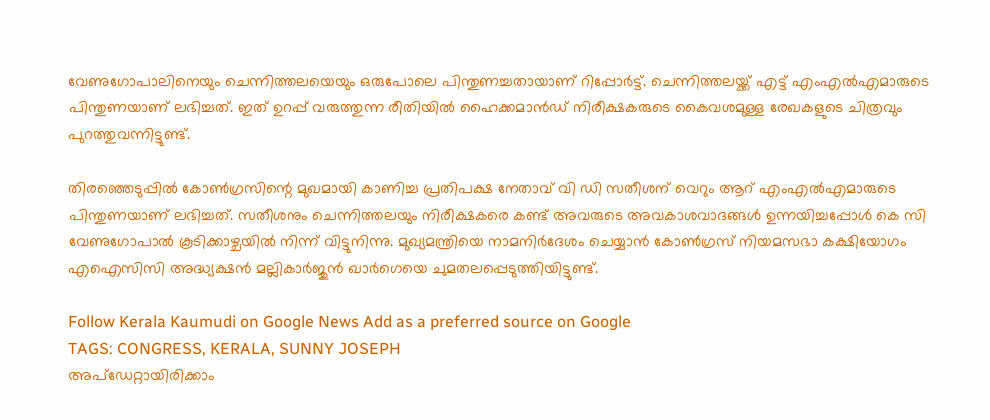വേണുഗോപാലിനെയും ചെന്നിത്തലയെയും ഒരുപോലെ പിന്തുണച്ചതായാണ് റിപ്പോർട്ട്. ചെന്നിത്തലയ്ക്ക് എട്ട് എംഎൽഎമാരുടെ പിന്തുണയാണ് ലഭിച്ചത്. ഇത് ഉറപ്പ് വരുത്തുന്ന രീതിയിൽ ഹൈക്കമാൻഡ് നിരീക്ഷകരുടെ കൈവശമുള്ള രേഖകളുടെ ചിത്രവും പുറത്തുവന്നിട്ടുണ്ട്.

തിരഞ്ഞെടുപ്പിൽ കോൺഗ്രസിന്റെ മുഖമായി കാണിച്ച പ്രതിപക്ഷ നേതാവ് വി ഡി സതീശന് വെറും ആറ് എംഎൽഎമാരുടെ പിന്തുണയാണ് ലഭിച്ചത്. സതീശനും ചെന്നിത്തലയും നിരീക്ഷകരെ കണ്ട് അവരുടെ അവകാശവാദങ്ങൾ ഉന്നയിച്ചപ്പോൾ കെ സി വേണുഗോപാൽ കൂടിക്കാഴ്ചയിൽ നിന്ന് വിട്ടുനിന്നു. മുഖ്യമന്ത്രിയെ നാമനിർദേശം ചെയ്യാൻ കോൺഗ്രസ് നിയമസഭാ കക്ഷിയോഗം എഐസിസി അദ്ധ്യക്ഷൻ മല്ലികാർജുൻ ഖാർഗെയെ ചുമതലപ്പെടുത്തിയിട്ടുണ്ട്.

Follow Kerala Kaumudi on Google News Add as a preferred source on Google
TAGS: CONGRESS, KERALA, SUNNY JOSEPH
അപ്ഡേറ്റായിരിക്കാം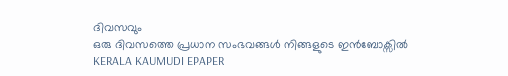ദിവസവും
ഒരു ദിവസത്തെ പ്രധാന സംഭവങ്ങൾ നിങ്ങളുടെ ഇൻബോക്സിൽ
KERALA KAUMUDI EPAPER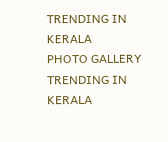TRENDING IN KERALA
PHOTO GALLERY
TRENDING IN KERALA